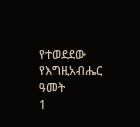የተወደደው የእግዚአብሔር ዓመት
1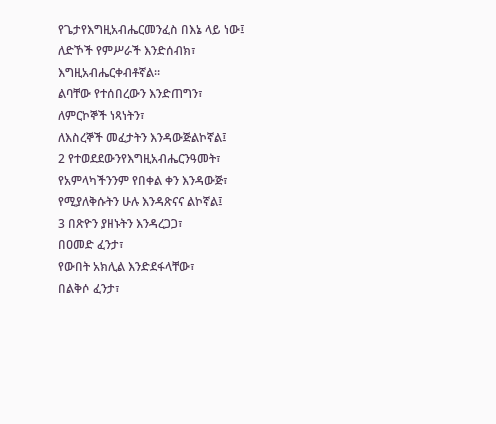የጌታየእግዚአብሔርመንፈስ በእኔ ላይ ነው፤
ለድኾች የምሥራች እንድሰብክ፣
እግዚአብሔርቀብቶኛል።
ልባቸው የተሰበረውን እንድጠግን፣
ለምርኮኞች ነጻነትን፣
ለእስረኞች መፈታትን እንዳውጅልኮኛል፤
2 የተወደደውንየእግዚአብሔርንዓመት፣
የአምላካችንንም የበቀል ቀን እንዳውጅ፣
የሚያለቅሱትን ሁሉ እንዳጽናና ልኮኛል፤
3 በጽዮን ያዘኑትን እንዳረጋጋ፣
በዐመድ ፈንታ፣
የውበት አክሊል እንድደፋላቸው፣
በልቅሶ ፈንታ፣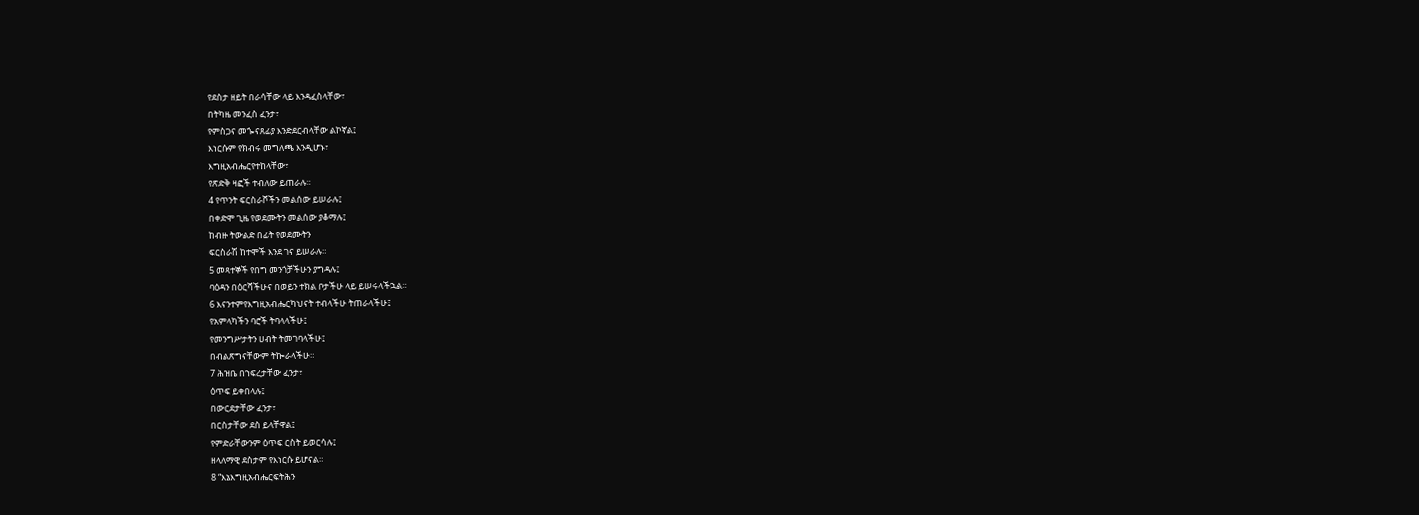የደስታ ዘይት በራሳቸው ላይ እንዳፈስላቸው፣
በትካዜ መንፈስ ፈንታ፣
የምስጋና መጐናጸፊያ እንድደርብላቸው ልኮኛል፤
እነርሱም የክብሩ መግለጫ እንዲሆኑ፣
እግዚአብሔርየተከላቸው፣
የጽድቅ ዛፎች ተብለው ይጠራሉ።
4 የጥንት ፍርስራሾችን መልሰው ይሠራሉ፤
በቀድሞ ጊዜ የወደሙትን መልሰው ያቆማሉ፤
ከብዙ ትውልድ በፊት የወደሙትን
ፍርስራሽ ከተሞች እንደ ገና ይሠራሉ።
5 መጻተኞች የበግ መንጎቻችሁን ያግዳሉ፤
ባዕዳን በዕርሻችሁና በወይን ተክል ቦታችሁ ላይ ይሠሩላችኋል።
6 እናንተምየእግዚአብሔርካህናት ተብላችሁ ትጠራላችሁ፤
የአምላካችን ባሮች ትባላላችሁ፤
የመንግሥታትን ሀብት ትመገባላችሁ፤
በብልጽግናቸውም ትኰራላችሁ።
7 ሕዝቤ በኀፍረታቸው ፈንታ፣
ዕጥፍ ይቀበላሉ፤
በውርደታቸው ፈንታ፣
በርስታቸው ደስ ይላቸዋል፤
የምድራቸውንም ዕጥፍ ርስት ይወርሳሉ፤
ዘላለማዊ ደስታም የእነርሱ ይሆናል።
8 “እኔእግዚአብሔርፍትሕን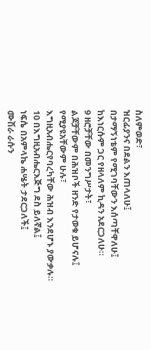ስለምወድ፣
ዝርፊያንና በደልን እጠላለሁ፤
በታማኝነቴም የሚገባቸውን እሰጣቸዋለሁ፤
ከእነርሱም ጋር የዘላለም ኪዳን አደርጋለሁ።
9 ዘሮቻቸው በመንግሥታት፣
ልጆቻቸውም በሕዝቦች ዘንድ የታወቁ ይሆናሉ፤
የሚያዩአቸውም ሁሉ፣
እግዚአብሔርየባረካቸው ሕዝብ እንደሆኑ ያውቃሉ።
10 በእግዚአብሔርእጅግ ደስ ይለኛል፤
ነፍሴ በአምላኬ ሐሤት ታደርጋለች፤
ሙሽራ ራሱን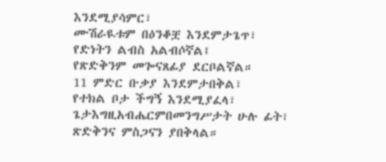እንደሚያሳምር፣
ሙሽራዪቱም በዕንቆቿ እንደምታጌጥ፣
የድነትን ልብስ አልብሶኛል፤
የጽድቅንም መጐናጸፊያ ደርቦልኛል።
11 ምድር ቡቃያ እንደምታበቅል፣
የተክል ቦታ ችግኝ እንደሚያፈላ፣
ጌታእግዚአብሔርምበመንግሥታት ሁሉ ፊት፣
ጽድቅንና ምስጋናን ያበቅላል።